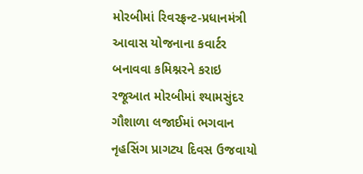મોરબીમાં રિવરફ્રન્ટ-પ્રધાનમંત્રી આવાસ યોજનાના કવાર્ટર બનાવવા કમિશ્નરને કરાઇ રજૂઆત મોરબીમાં શ્યામસુંદર ગૌશાળા લજાઈમાં ભગવાન નૃહસિંગ પ્રાગટ્ય દિવસ ઉજવાયો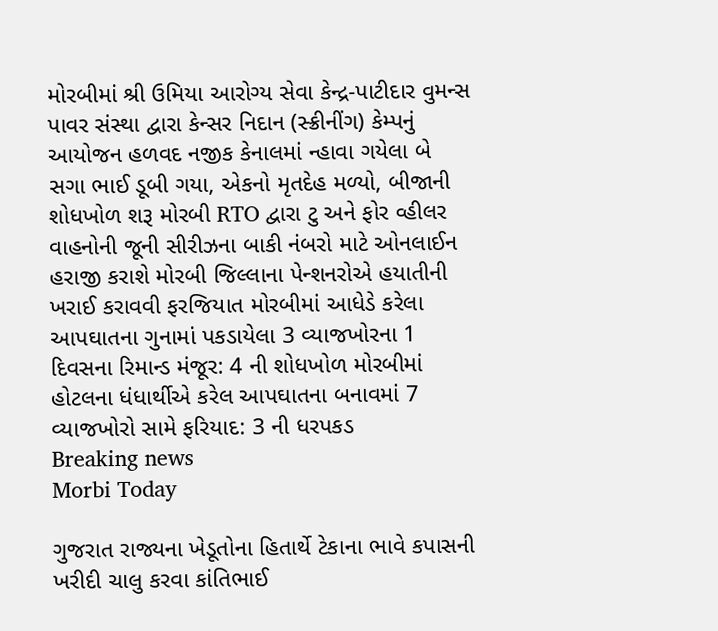મોરબીમાં શ્રી ઉમિયા આરોગ્ય સેવા કેન્દ્ર-પાટીદાર વુમન્સ પાવર સંસ્થા દ્વારા કેન્સર નિદાન (સ્ક્રીનીંગ) કેમ્પનું આયોજન હળવદ નજીક કેનાલમાં ન્હાવા ગયેલા બે સગા ભાઈ ડૂબી ગયા, એકનો મૃતદેહ મળ્યો, બીજાની શોધખોળ શરૂ મોરબી RTO દ્વારા ટુ અને ફોર વ્હીલર વાહનોની જૂની સીરીઝના બાકી નંબરો માટે ઓનલાઈન હરાજી કરાશે મોરબી જિલ્લાના પેન્શનરોએ હયાતીની ખરાઈ કરાવવી ફરજિયાત મોરબીમાં આધેડે કરેલા આપઘાતના ગુનામાં પકડાયેલા 3 વ્યાજખોરના 1 દિવસના રિમાન્ડ મંજૂર: 4 ની શોધખોળ મોરબીમાં હોટલના ધંધાર્થીએ કરેલ આપઘાતના બનાવમાં 7 વ્યાજખોરો સામે ફરિયાદ: 3 ની ધરપકડ
Breaking news
Morbi Today

ગુજરાત રાજ્યના ખેડૂતોના હિતાર્થે ટેકાના ભાવે કપાસની ખરીદી ચાલુ કરવા કાંતિભાઈ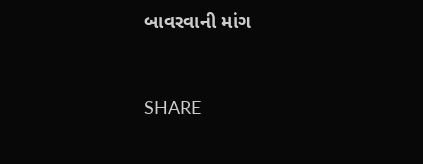બાવરવાની માંગ


SHARE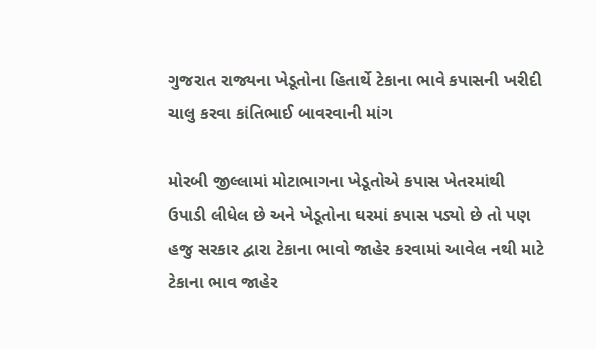ગુજરાત રાજ્યના ખેડૂતોના હિતાર્થે ટેકાના ભાવે કપાસની ખરીદી ચાલુ કરવા કાંતિભાઈ બાવરવાની માંગ

મોરબી જીલ્લામાં મોટાભાગના ખેડૂતોએ કપાસ ખેતરમાંથી ઉપાડી લીધેલ છે અને ખેડૂતોના ઘરમાં કપાસ પડ્યો છે તો પણ હજુ સરકાર દ્વારા ટેકાના ભાવો જાહેર કરવામાં આવેલ નથી માટે ટેકાના ભાવ જાહેર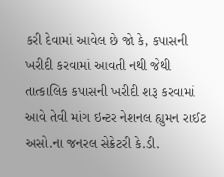કરી દેવામાં આવેલ છે જો કે, કપાસની ખરીદી કરવામાં આવતી નથી જેથી તાત્કાલિક કપાસની ખરીદી શરૂ કરવામાં આવે તેવી માંગ ઇન્ટર નેશનલ હ્યુમન રાઈટ અસો.ના જનરલ સેક્રેટરી કે.ડી.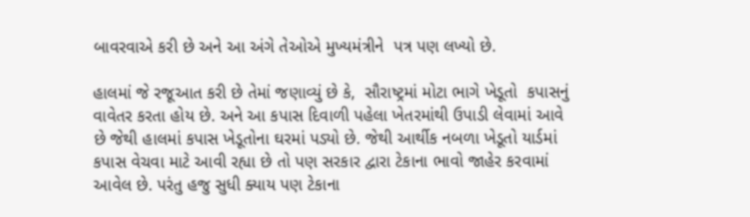બાવરવાએ કરી છે અને આ અંગે તેઓએ મુખ્યમંત્રીને  પત્ર પણ લખ્યો છે.

હાલમાં જે રજૂઆત કરી છે તેમાં જણાવ્યું છે કે,  સૌરાષ્ટ્રમાં મોટા ભાગે ખેડૂતો  કપાસનું વાવેતર કરતા હોય છે. અને આ કપાસ દિવાળી પહેલા ખેતરમાંથી ઉપાડી લેવામાં આવે છે જેથી હાલમાં કપાસ ખેડૂતોના ઘરમાં પડ્યો છે. જેથી આર્થીક નબળા ખેડૂતો યાર્ડમાં કપાસ વેચવા માટે આવી રહ્યા છે તો પણ સરકાર દ્વારા ટેકાના ભાવો જાહેર કરવામાં  આવેલ છે. પરંતુ હજુ સુધી ક્યાય પણ ટેકાના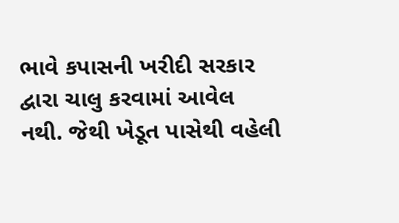ભાવે કપાસની ખરીદી સરકાર દ્વારા ચાલુ કરવામાં આવેલ નથી. જેથી ખેડૂત પાસેથી વહેલી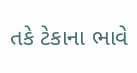તકે ટેકાના ભાવે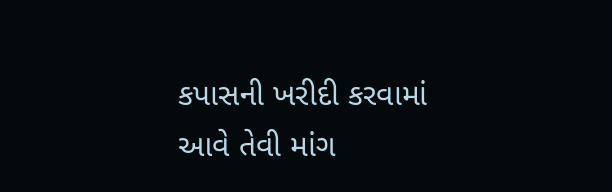કપાસની ખરીદી કરવામાં આવે તેવી માંગ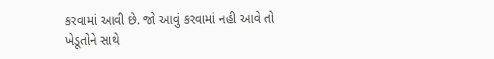કરવામાં આવી છે. જો આવું કરવામાં નહી આવે તો ખેડૂતોને સાથે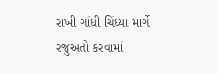રાખી ગાંધી ચિંધ્યા માર્ગે રજુઅતો કરવામાં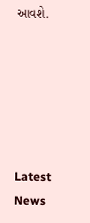આવશે.






Latest News